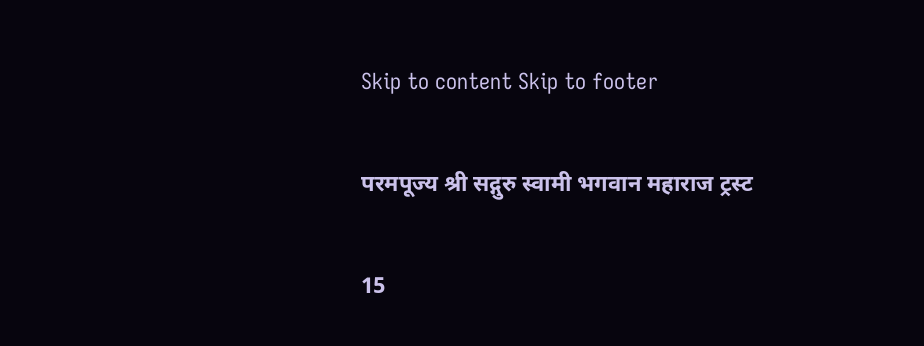Skip to content Skip to footer

परमपूज्य श्री सद्गुरु स्वामी भगवान महाराज ट्रस्ट

15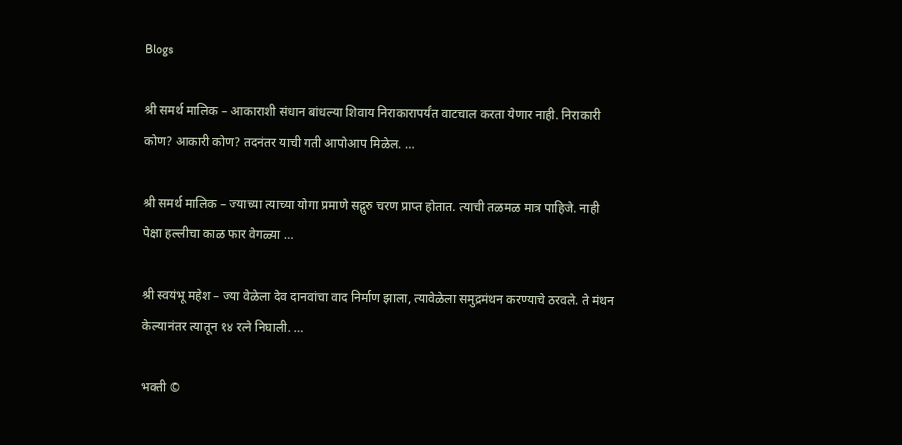Blogs

श्री समर्थ मालिक – आकाराशी संधान बांधल्या शिवाय निराकारापर्यंत वाटचाल करता येणार नाही. निराकारी कोण? आकारी कोण? तदनंतर याची गती आपोआप मिळेल. …

श्री समर्थ मालिक – ज्याच्या त्याच्या योगा प्रमाणे सद्गुरु चरण प्राप्त होतात. त्याची तळमळ मात्र पाहिजे. नाही पेक्षा हल्लीचा काळ फार वेगळ्या …

श्री स्वयंभू महेश – ज्या वेळेला देव दानवांचा वाद निर्माण झाला, त्यावेळेला समुद्रमंथन करण्याचे ठरवले. ते मंथन केल्यानंतर त्यातून १४ रत्ने निघाली. …

भक्ती ©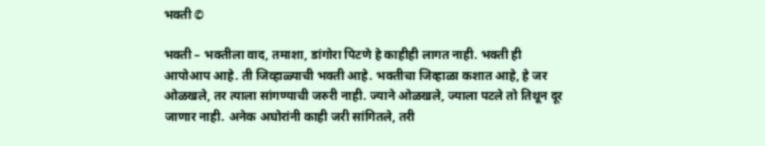भक्ती ©

भक्ती – भक्तीला वाद, तमाशा, डांगोरा पिटणे हे काहीही लागत नाही. भक्ती ही आपोआप आहे. ती जिव्हाळ्याची भक्ती आहे. भक्तीचा जिव्हाळा कशात आहे, हे जर ओळखले, तर त्याला सांगण्याची जरुरी नाही. ज्याने ओळखले, ज्याला पटले तो तिथून दूर जाणार नाही. अनेक अघोरांनी काही जरी सांगितले, तरी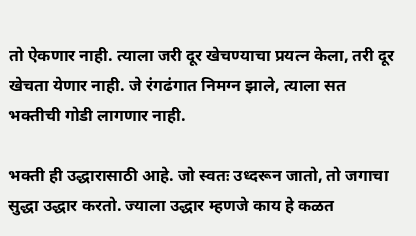तो ऐकणार नाही. त्याला जरी दूर खेचण्याचा प्रयत्न केला, तरी दूर खेचता येणार नाही. जे रंगढंगात निमग्न झाले, त्याला सत भक्तीची गोडी लागणार नाही.

भक्ती ही उद्धारासाठी आहे. जो स्वतः उध्दरून जातो, तो जगाचा सुद्धा उद्धार करतो. ज्याला उद्धार म्हणजे काय हे कळत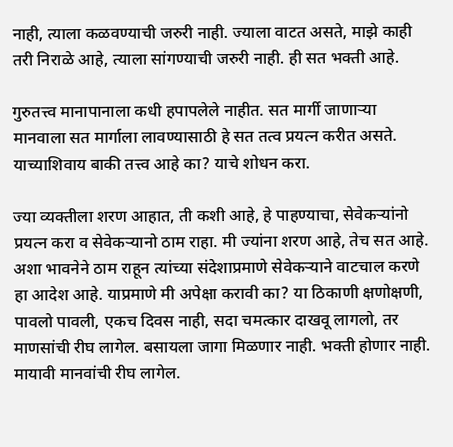नाही, त्याला कळवण्याची जरुरी नाही. ज्याला वाटत असते, माझे काही तरी निराळे आहे, त्याला सांगण्याची जरुरी नाही. ही सत भक्ती आहे.

गुरुतत्त्व मानापानाला कधी हपापलेले नाहीत. सत मार्गी जाणाऱ्या मानवाला सत मार्गाला लावण्यासाठी हे सत तत्व प्रयत्न करीत असते. याच्याशिवाय बाकी तत्त्व आहे का? याचे शोधन करा.

ज्या व्यक्तीला शरण आहात, ती कशी आहे, हे पाहण्याचा, सेवेकर्‍यांनो प्रयत्न करा व सेवेकऱ्यानो ठाम राहा. मी ज्यांना शरण आहे, तेच सत आहे. अशा भावनेने ठाम राहून त्यांच्या संदेशाप्रमाणे सेवेकऱ्याने वाटचाल करणे हा आदेश आहे. याप्रमाणे मी अपेक्षा करावी का? या ठिकाणी क्षणोक्षणी, पावलो पावली, एकच दिवस नाही, सदा चमत्कार दाखवू लागलो, तर माणसांची रीघ लागेल. बसायला जागा मिळणार नाही. भक्ती होणार नाही. मायावी मानवांची रीघ लागेल.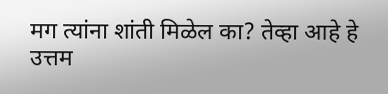मग त्यांना शांती मिळेल का? तेव्हा आहे हे उत्तम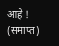आहे ! (समाप्त)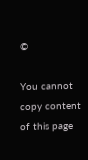©

You cannot copy content of this page